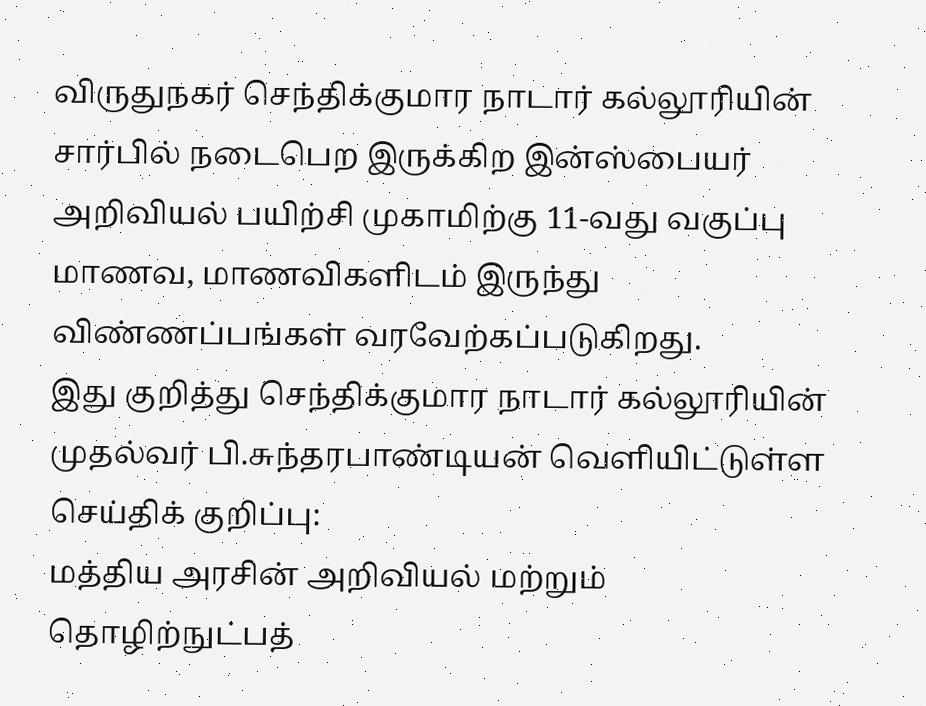விருதுநகர் செந்திக்குமார நாடார் கல்லூரியின் சார்பில் நடைபெற இருக்கிற இன்ஸ்பையர் அறிவியல் பயிற்சி முகாமிற்கு 11-வது வகுப்பு மாணவ, மாணவிகளிடம் இருந்து விண்ணப்பங்கள் வரவேற்கப்படுகிறது.
இது குறித்து செந்திக்குமார நாடார் கல்லூரியின் முதல்வர் பி.சுந்தரபாண்டியன் வெளியிட்டுள்ள செய்திக் குறிப்பு:
மத்திய அரசின் அறிவியல் மற்றும் தொழிற்நுட்பத்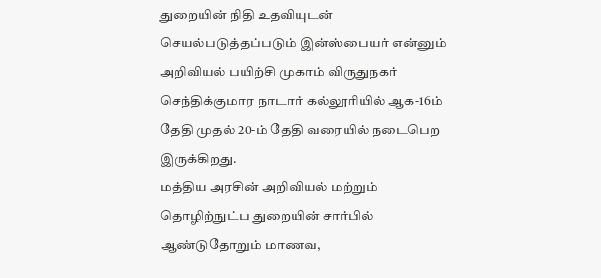துறையின் நிதி உதவியுடன் செயல்படுத்தப்படும் இன்ஸ்பையர் என்னும் அறிவியல் பயிற்சி முகாம் விருதுநகர் செந்திக்குமார நாடார் கல்லூரியில் ஆக-16ம் தேதி முதல் 20-ம் தேதி வரையில் நடைபெற இருக்கிறது.
மத்திய அரசின் அறிவியல் மற்றும் தொழிற்நுட்ப துறையின் சார்பில் ஆண்டுதோறும் மாணவ,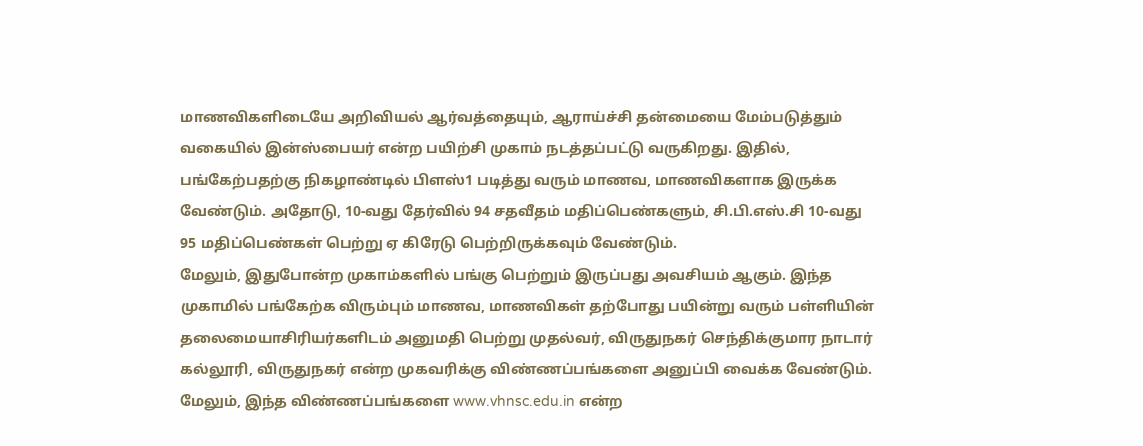மாணவிகளிடையே அறிவியல் ஆர்வத்தையும், ஆராய்ச்சி தன்மையை மேம்படுத்தும் வகையில் இன்ஸ்பையர் என்ற பயிற்சி முகாம் நடத்தப்பட்டு வருகிறது. இதில், பங்கேற்பதற்கு நிகழாண்டில் பிளஸ்1 படித்து வரும் மாணவ, மாணவிகளாக இருக்க வேண்டும். அதோடு, 10-வது தேர்வில் 94 சதவீதம் மதிப்பெண்களும், சி.பி.எஸ்.சி 10-வது 95 மதிப்பெண்கள் பெற்று ஏ கிரேடு பெற்றிருக்கவும் வேண்டும்.
மேலும், இதுபோன்ற முகாம்களில் பங்கு பெற்றும் இருப்பது அவசியம் ஆகும். இந்த முகாமில் பங்கேற்க விரும்பும் மாணவ, மாணவிகள் தற்போது பயின்று வரும் பள்ளியின் தலைமையாசிரியர்களிடம் அனுமதி பெற்று முதல்வர், விருதுநகர் செந்திக்குமார நாடார் கல்லூரி, விருதுநகர் என்ற முகவரிக்கு விண்ணப்பங்களை அனுப்பி வைக்க வேண்டும். மேலும், இந்த விண்ணப்பங்களை www.vhnsc.edu.in என்ற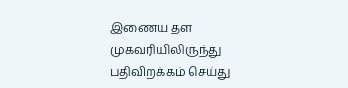இணைய தள முகவரியிலிருந்து பதிவிறக்கம் செய்து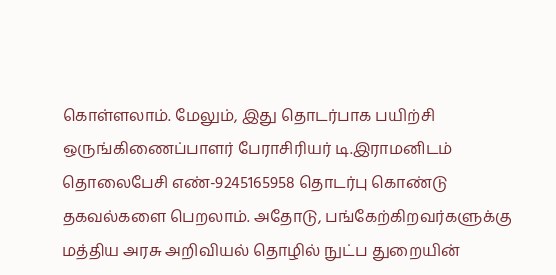கொள்ளலாம். மேலும், இது தொடர்பாக பயிற்சி ஒருங்கிணைப்பாளர் பேராசிரியர் டி.இராமனிடம் தொலைபேசி எண்-9245165958 தொடர்பு கொண்டு தகவல்களை பெறலாம். அதோடு, பங்கேற்கிறவர்களுக்கு மத்திய அரசு அறிவியல் தொழில் நுட்ப துறையின்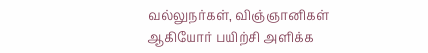வல்லுநர்கள், விஞ்ஞானிகள் ஆகியோர் பயிற்சி அளிக்க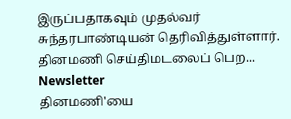இருப்பதாகவும் முதல்வர் சுந்தரபாண்டியன் தெரிவித்துள்ளார்.
தினமணி செய்திமடலைப் பெற... Newsletter
தினமணி'யை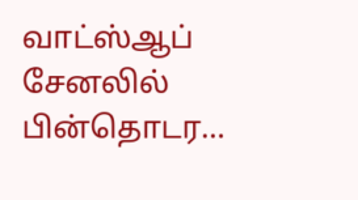வாட்ஸ்ஆப் சேனலில் பின்தொடர...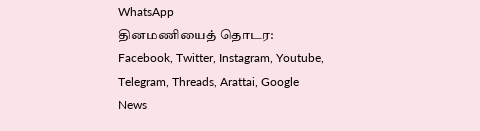WhatsApp
தினமணியைத் தொடர: Facebook, Twitter, Instagram, Youtube, Telegram, Threads, Arattai, Google News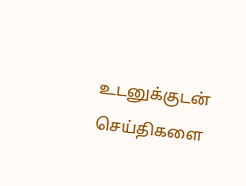உடனுக்குடன் செய்திகளை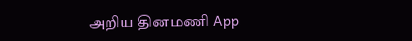அறிய தினமணி App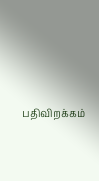பதிவிறக்கம்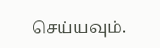செய்யவும்.